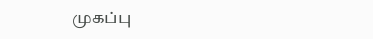முகப்பு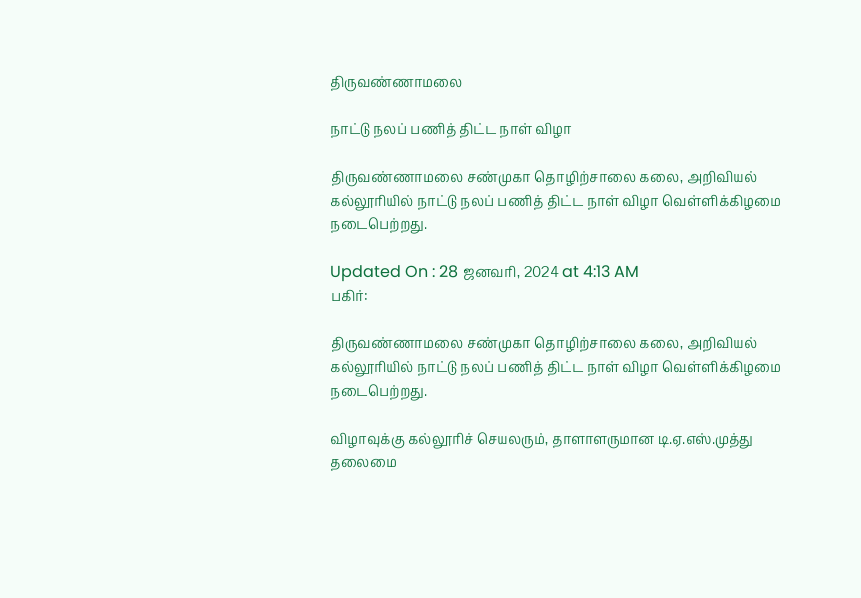திருவண்ணாமலை

நாட்டு நலப் பணித் திட்ட நாள் விழா

திருவண்ணாமலை சண்முகா தொழிற்சாலை கலை, அறிவியல் கல்லூரியில் நாட்டு நலப் பணித் திட்ட நாள் விழா வெள்ளிக்கிழமை நடைபெற்றது.

Updated On : 28 ஜனவரி, 2024 at 4:13 AM
பகிர்:

திருவண்ணாமலை சண்முகா தொழிற்சாலை கலை, அறிவியல் கல்லூரியில் நாட்டு நலப் பணித் திட்ட நாள் விழா வெள்ளிக்கிழமை நடைபெற்றது.

விழாவுக்கு கல்லூரிச் செயலரும், தாளாளருமான டி.ஏ.எஸ்.முத்து தலைமை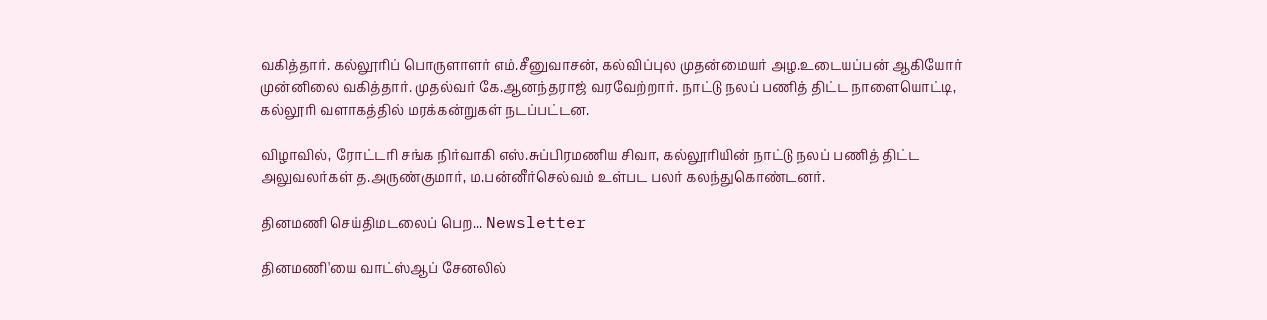வகித்தார். கல்லூரிப் பொருளாளர் எம்.சீனுவாசன், கல்விப்புல முதன்மையர் அழ.உடையப்பன் ஆகியோர் முன்னிலை வகித்தார். முதல்வர் கே.ஆனந்தராஜ் வரவேற்றார். நாட்டு நலப் பணித் திட்ட நாளையொட்டி, கல்லூரி வளாகத்தில் மரக்கன்றுகள் நடப்பட்டன.

விழாவில், ரோட்டரி சங்க நிர்வாகி எஸ்.சுப்பிரமணிய சிவா, கல்லூரியின் நாட்டு நலப் பணித் திட்ட அலுவலர்கள் த.அருண்குமார், ம.பன்னீர்செல்வம் உள்பட பலர் கலந்துகொண்டனர்.

தினமணி செய்திமடலைப் பெற... Newsletter

தினமணி'யை வாட்ஸ்ஆப் சேனலில்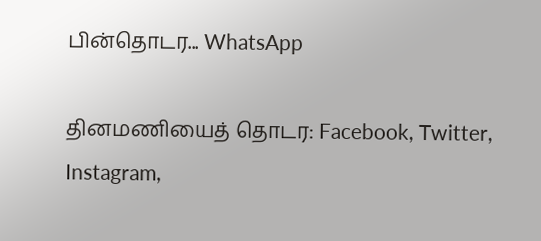பின்தொடர... WhatsApp

தினமணியைத் தொடர: Facebook, Twitter, Instagram,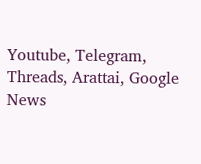Youtube, Telegram, Threads, Arattai, Google News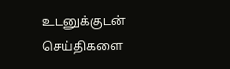உடனுக்குடன் செய்திகளை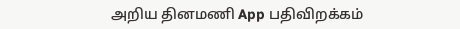அறிய தினமணி App பதிவிறக்கம்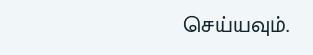செய்யவும்.